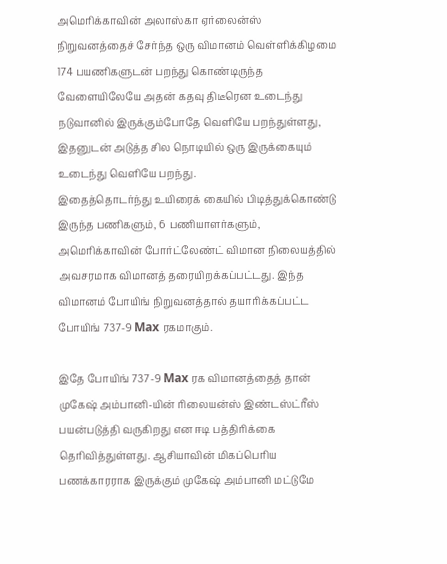அமெரிக்காவின் அலாஸ்கா ஏர்லைன்ஸ் நிறுவனத்தைச் சேர்ந்த ஒரு விமானம் வெள்ளிக்கிழமை 174 பயணிகளுடன் பறந்து கொண்டிருந்த வேளையிலேயே அதன் கதவு திடீரென உடைந்து நடுவானில் இருக்கும்போதே வெளியே பறந்துள்ளது, இதனுடன் அடுத்த சில நொடியில் ஒரு இருக்கையும் உடைந்து வெளியே பறந்து.
இதைத்தொடர்ந்து உயிரைக் கையில் பிடித்துக்கொண்டு இருந்த பணிகளும், 6 பணியாளர்களும், அமெரிக்காவின் போர்ட்லேண்ட் விமான நிலையத்தில் அவசரமாக விமானத் தரையிறக்கப்பட்டது. இந்த விமானம் போயிங் நிறுவனத்தால் தயாரிக்கப்பட்ட போயிங் 737-9 Max ரகமாகும்.

இதே போயிங் 737-9 Max ரக விமானத்தைத் தான் முகேஷ் அம்பானி-யின் ரிலையன்ஸ் இண்டஸ்ட்ரீஸ் பயன்படுத்தி வருகிறது என ஈடி பத்திரிக்கை தெரிவித்துள்ளது. ஆசியாவின் மிகப்பெரிய பணக்காரராக இருக்கும் முகேஷ் அம்பானி மட்டுமே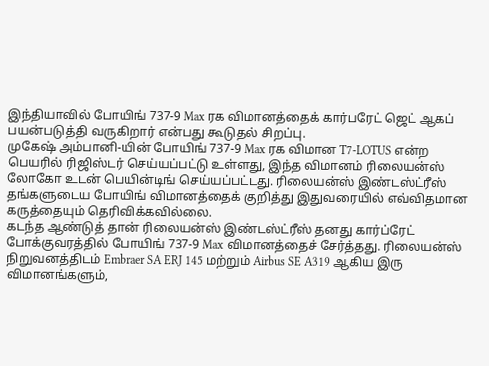இந்தியாவில் போயிங் 737-9 Max ரக விமானத்தைக் கார்பரேட் ஜெட் ஆகப் பயன்படுத்தி வருகிறார் என்பது கூடுதல் சிறப்பு.
முகேஷ் அம்பானி-யின் போயிங் 737-9 Max ரக விமான T7-LOTUS என்ற பெயரில் ரிஜிஸ்டர் செய்யப்பட்டு உள்ளது, இந்த விமானம் ரிலையன்ஸ் லோகோ உடன் பெயின்டிங் செய்யப்பட்டது. ரிலையன்ஸ் இண்டஸ்ட்ரீஸ் தங்களுடைய போயிங் விமானத்தைக் குறித்து இதுவரையில் எவ்விதமான கருத்தையும் தெரிவிக்கவில்லை.
கடந்த ஆண்டுத் தான் ரிலையன்ஸ் இண்டஸ்ட்ரீஸ் தனது கார்ப்ரேட் போக்குவரத்தில் போயிங் 737-9 Max விமானத்தைச் சேர்த்தது. ரிலையன்ஸ் நிறுவனத்திடம் Embraer SA ERJ 145 மற்றும் Airbus SE A319 ஆகிய இரு விமானங்களும்,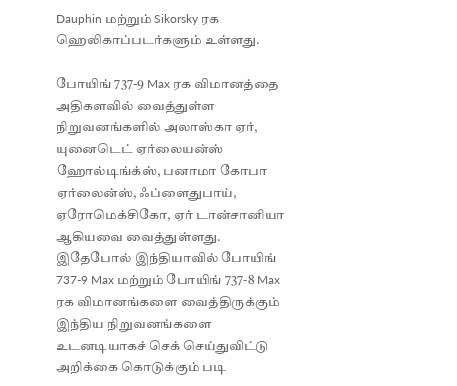Dauphin மற்றும் Sikorsky ரக ஹெலிகாப்படர்களும் உள்ளது.

போயிங் 737-9 Max ரக விமானத்தை அதிகளவில் வைத்துள்ள நிறுவனங்களில் அலாஸ்கா ஏர், யுனைடெட் ஏர்லையன்ஸ் ஹோல்டிங்க்ஸ், பனாமா கோபா ஏர்லைன்ஸ், ஃப்ளைதுபாய், ஏரோமெக்சிகோ, ஏர் டான்சானியா ஆகியவை வைத்துள்ளது.
இதேபோல் இந்தியாவில் போயிங் 737-9 Max மற்றும் போயிங் 737-8 Max ரக விமானங்களை வைத்திருக்கும் இந்திய நிறுவனங்களை உடனடியாகச் செக் செய்துவிட்டு அறிக்கை கொடுக்கும் படி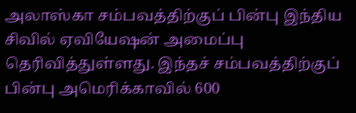அலாஸ்கா சம்பவத்திற்குப் பின்பு இந்திய சிவில் ஏவியேஷன் அமைப்பு தெரிவித்துள்ளது. இந்தச் சம்பவத்திற்குப் பின்பு அமெரிக்காவில் 600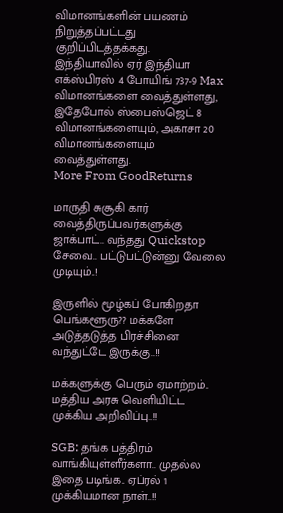விமானங்களின் பயணம் நிறுத்தப்பட்டது குறிப்பிடத்தக்கது.
இந்தியாவில் ஏர் இந்தியா எக்ஸ்பிரஸ் 4 போயிங் 737-9 Max விமானங்களை வைத்துள்ளது, இதேபோல் ஸ்பைஸ்ஜெட் 8 விமானங்களையும், அகாசா 20 விமானங்களையும் வைத்துள்ளது.
More From GoodReturns

மாருதி சுசூகி கார் வைத்திருப்பவர்களுக்கு ஜாக்பாட்.. வந்தது Quickstop சேவை.. பட்டுபட்டுன்னு வேலை முடியும்..!

இருளில் மூழ்கப் போகிறதா பெங்களூரு?? மக்களே அடுத்தடுத்த பிரச்சினை வந்துட்டே இருக்கு..!!

மக்களுக்கு பெரும் ஏமாற்றம்.. மத்திய அரசு வெளியிட்ட முக்கிய அறிவிப்பு..!!

SGB: தங்க பத்திரம் வாங்கியுள்ளீர்களா.. முதல்ல இதை படிங்க.. ஏப்ரல் 1 முக்கியமான நாள்..!!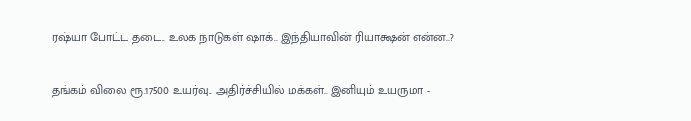ரஷ்யா போட்ட தடை.. உலக நாடுகள் ஷாக்.. இந்தியாவின் ரியாக்ஷன் என்ன..?

தங்கம் விலை ரூ.17500 உயர்வு.. அதிர்ச்சியில் மக்கள்.. இனியும் உயருமா -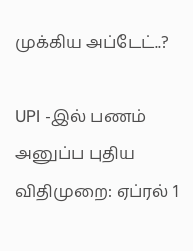முக்கிய அப்டேட்..?

UPI -இல் பணம் அனுப்ப புதிய விதிமுறை: ஏப்ரல் 1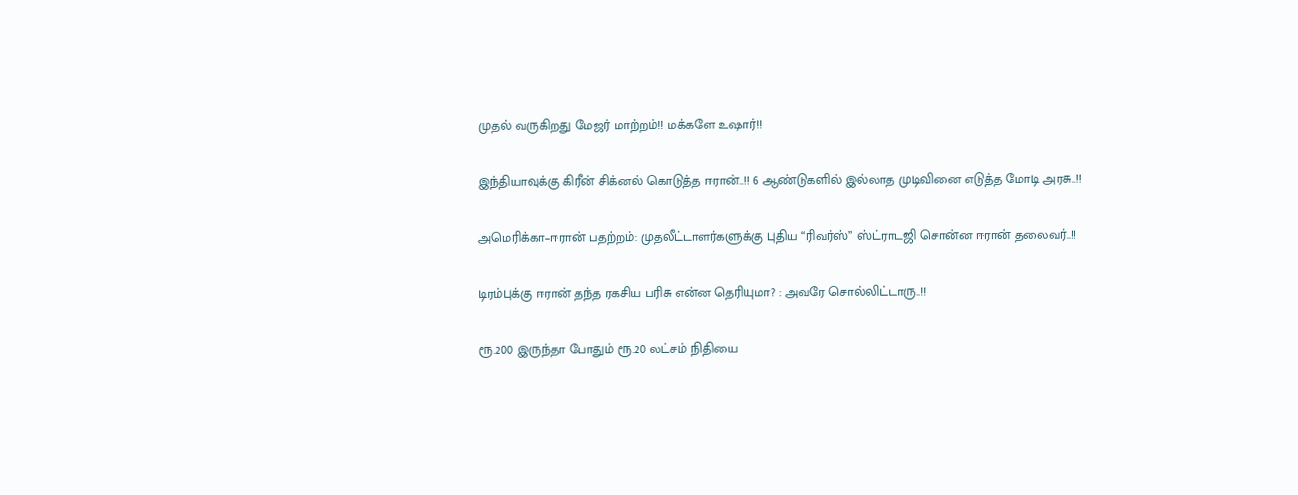முதல் வருகிறது மேஜர் மாற்றம்!! மக்களே உஷார்!!

இந்தியாவுக்கு கிரீன் சிக்னல் கொடுத்த ஈரான்..!! 6 ஆண்டுகளில் இல்லாத முடிவினை எடுத்த மோடி அரசு..!!

அமெரிக்கா–ஈரான் பதற்றம்: முதலீட்டாளர்களுக்கு புதிய “ரிவர்ஸ்” ஸ்ட்ராடஜி சொன்ன ஈரான் தலைவர்..!!

டிரம்புக்கு ஈரான் தந்த ரகசிய பரிசு என்ன தெரியுமா? : அவரே சொல்லிட்டாரு..!!

ரூ.200 இருந்தா போதும் ரூ.20 லட்சம் நிதியை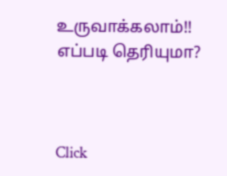உருவாக்கலாம்!! எப்படி தெரியுமா?



Click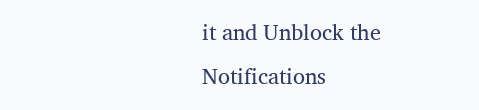it and Unblock the Notifications